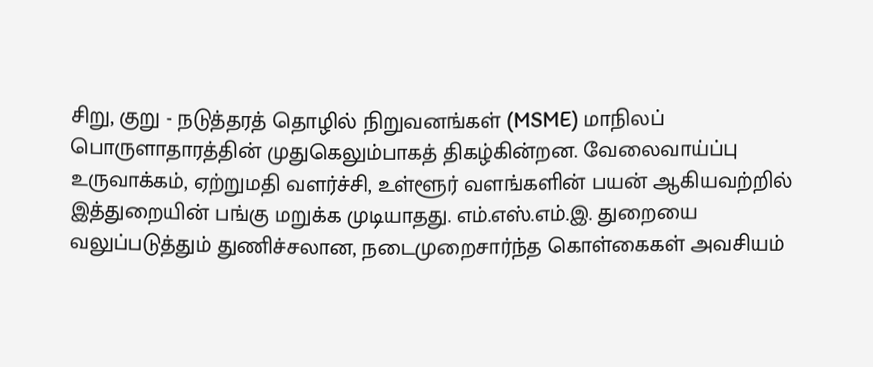சிறு, குறு - நடுத்தரத் தொழில் நிறுவனங்கள் (MSME) மாநிலப் பொருளாதாரத்தின் முதுகெலும்பாகத் திகழ்கின்றன. வேலைவாய்ப்பு உருவாக்கம், ஏற்றுமதி வளர்ச்சி, உள்ளூர் வளங்களின் பயன் ஆகியவற்றில் இத்துறையின் பங்கு மறுக்க முடியாதது. எம்.எஸ்.எம்.இ. துறையை வலுப்படுத்தும் துணிச்சலான, நடைமுறைசார்ந்த கொள்கைகள் அவசியம்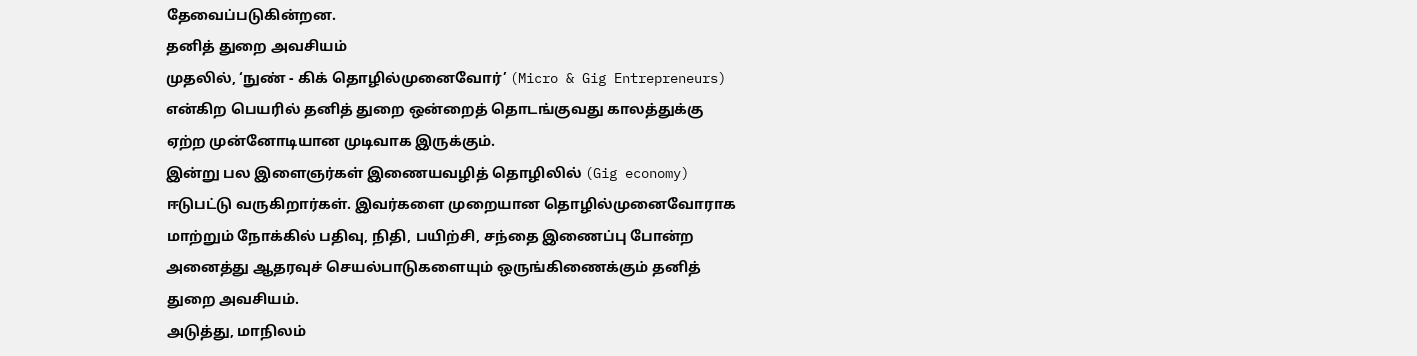தேவைப்படுகின்றன.
தனித் துறை அவசியம்
முதலில், ‘நுண் - கிக் தொழில்முனைவோர்’ (Micro & Gig Entrepreneurs) என்கிற பெயரில் தனித் துறை ஒன்றைத் தொடங்குவது காலத்துக்கு ஏற்ற முன்னோடியான முடிவாக இருக்கும்.
இன்று பல இளைஞர்கள் இணையவழித் தொழிலில் (Gig economy) ஈடுபட்டு வருகிறார்கள். இவர்களை முறையான தொழில்முனைவோராக மாற்றும் நோக்கில் பதிவு, நிதி, பயிற்சி, சந்தை இணைப்பு போன்ற அனைத்து ஆதரவுச் செயல்பாடுகளையும் ஒருங்கிணைக்கும் தனித் துறை அவசியம்.
அடுத்து, மாநிலம்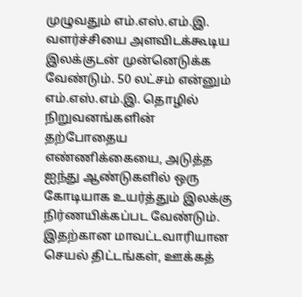முழுவதும் எம்.எஸ்.எம்.இ. வளர்ச்சியை அளவிடக்கூடிய இலக்குடன் முன்னெடுக்க வேண்டும். 50 லட்சம் என்னும் எம்.எஸ்.எம்.இ. தொழில் நிறுவனங்களின் தற்போதைய எண்ணிக்கையை, அடுத்த ஐந்து ஆண்டுகளில் ஒரு கோடியாக உயர்த்தும் இலக்கு நிர்ணயிக்கப்பட வேண்டும்.
இதற்கான மாவட்டவாரியான செயல் திட்டங்கள், ஊக்கத்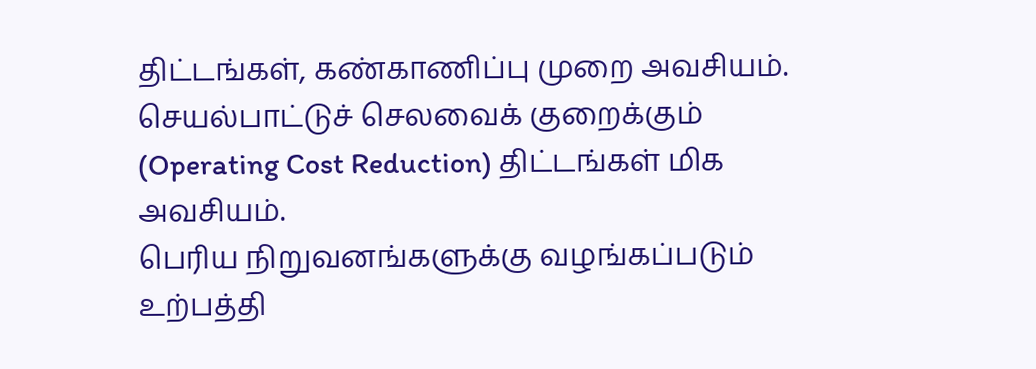திட்டங்கள், கண்காணிப்பு முறை அவசியம். செயல்பாட்டுச் செலவைக் குறைக்கும் (Operating Cost Reduction) திட்டங்கள் மிக அவசியம்.
பெரிய நிறுவனங்களுக்கு வழங்கப்படும் உற்பத்தி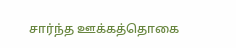சார்ந்த ஊக்கத்தொகை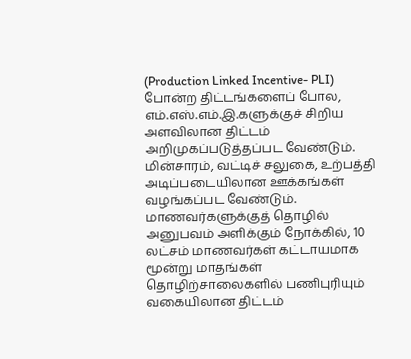(Production Linked Incentive- PLI) போன்ற திட்டங்களைப் போல, எம்.எஸ்.எம்.இ.களுக்குச் சிறிய அளவிலான திட்டம் அறிமுகப்படுத்தப்பட வேண்டும். மின்சாரம், வட்டிச் சலுகை, உற்பத்தி அடிப்படையிலான ஊக்கங்கள் வழங்கப்பட வேண்டும்.
மாணவர்களுக்குத் தொழில் அனுபவம் அளிக்கும் நோக்கில், 10 லட்சம் மாணவர்கள் கட்டாயமாக மூன்று மாதங்கள் தொழிற்சாலைகளில் பணிபுரியும் வகையிலான திட்டம்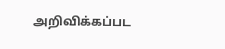அறிவிக்கப்பட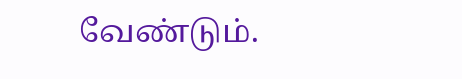வேண்டும்.